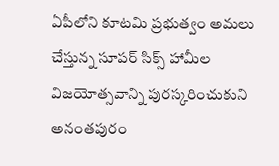ఏపీలోని కూటమి ప్రభుత్వం అమలు చేస్తున్న సూపర్ సిక్స్ హామీల విజయోత్సవాన్ని పురస్కరించుకుని అనంతపురం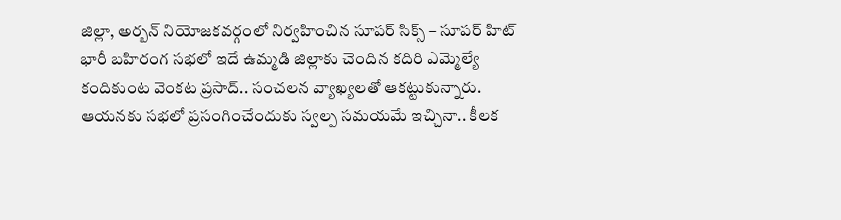జిల్లా, అర్బన్ నియోజకవర్గంలో నిర్వహించిన సూపర్ సిక్స్ – సూపర్ హిట్ భారీ బహిరంగ సభలో ఇదే ఉమ్మడి జిల్లాకు చెందిన కదిరి ఎమ్మెల్యే కందికుంట వెంకట ప్రసాద్.. సంచలన వ్యాఖ్యలతో ఆకట్టుకున్నారు. ఆయనకు సభలో ప్రసంగించేందుకు స్వల్ప సమయమే ఇచ్చినా.. కీలక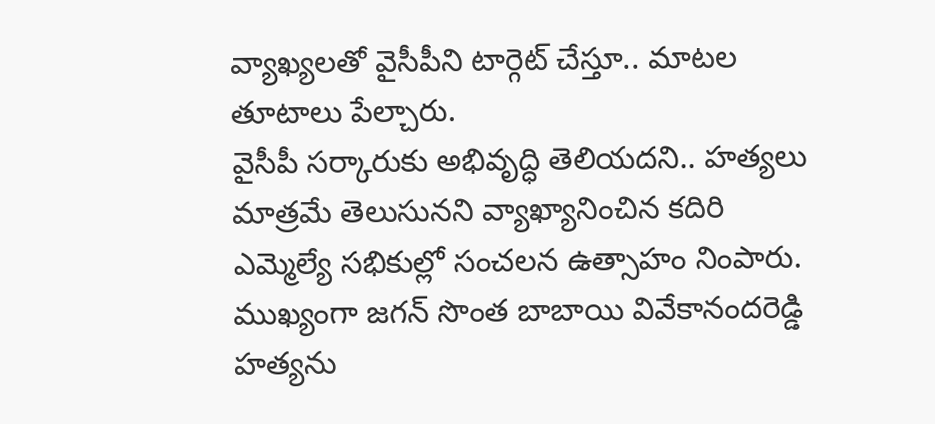వ్యాఖ్యలతో వైసీపీని టార్గెట్ చేస్తూ.. మాటల తూటాలు పేల్చారు.
వైసీపీ సర్కారుకు అభివృద్ధి తెలియదని.. హత్యలు మాత్రమే తెలుసునని వ్యాఖ్యానించిన కదిరి ఎమ్మెల్యే సభికుల్లో సంచలన ఉత్సాహం నింపారు. ముఖ్యంగా జగన్ సొంత బాబాయి వివేకానందరెడ్డి హత్యను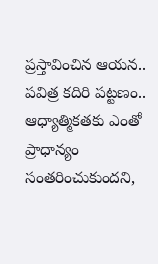ప్రస్తావించిన ఆయన.. పవిత్ర కదిరి పట్టణం.. ఆధ్యాత్మికతకు ఎంతో ప్రాధాన్యం సంతరించుకుందని,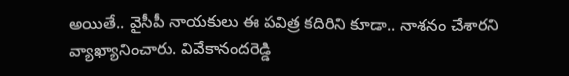అయితే.. వైసీపీ నాయకులు ఈ పవిత్ర కదిరిని కూడా.. నాశనం చేశారని వ్యాఖ్యానించారు. వివేకానందరెడ్డి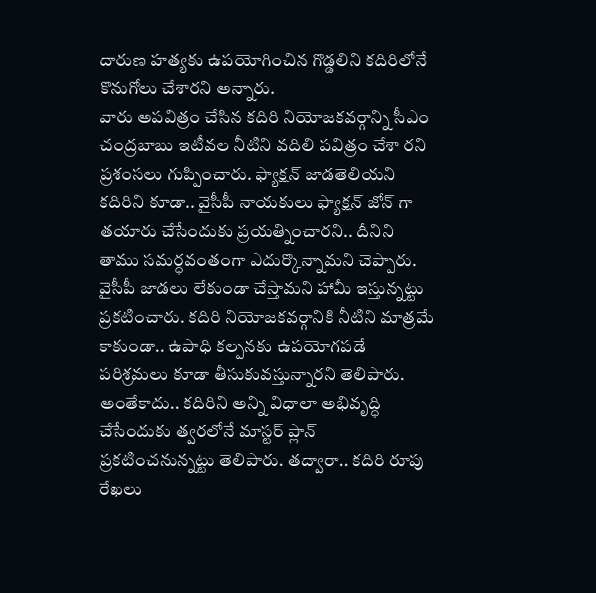దారుణ హత్యకు ఉపయోగించిన గొడ్డలిని కదిరిలోనే కొనుగోలు చేశారని అన్నారు.
వారు అపవిత్రం చేసిన కదిరి నియోజకవర్గాన్ని సీఎం చంద్రబాబు ఇటీవల నీటిని వదిలి పవిత్రం చేశా రని ప్రశంసలు గుప్పించారు. ఫ్యాక్షన్ జాడతెలియని కదిరిని కూడా.. వైసీపీ నాయకులు ఫ్యాక్షన్ జోన్ గా తయారు చేసేందుకు ప్రయత్నించారని.. దీనిని తాము సమర్ధవంతంగా ఎదుర్కొన్నామని చెప్పారు. వైసీపీ జాడలు లేకుండా చేస్తామని హామీ ఇస్తున్నట్టు ప్రకటించారు. కదిరి నియోజకవర్గానికి నీటిని మాత్రమే కాకుండా.. ఉపాధి కల్పనకు ఉపయోగపడే పరిశ్రమలు కూడా తీసుకువస్తున్నారని తెలిపారు.
అంతేకాదు.. కదిరిని అన్ని విధాలా అభివృద్ధి చేసేందుకు త్వరలోనే మాస్టర్ ప్లాన్ ప్రకటించనున్నట్టు తెలిపారు. తద్వారా.. కదిరి రూపు రేఖలు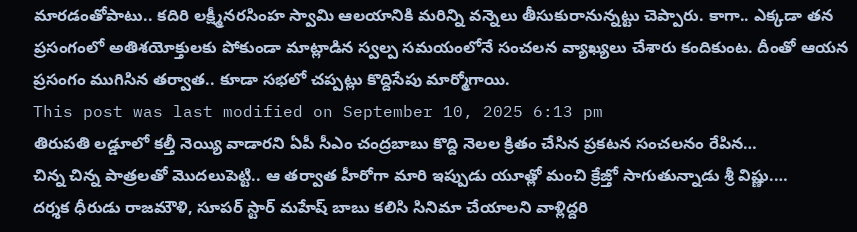మారడంతోపాటు.. కదిరి లక్ష్మీనరసింహ స్వామి ఆలయానికి మరిన్ని వన్నెలు తీసుకురానున్నట్టు చెప్పారు. కాగా.. ఎక్కడా తన ప్రసంగంలో అతిశయోక్తులకు పోకుండా మాట్లాడిన స్వల్ప సమయంలోనే సంచలన వ్యాఖ్యలు చేశారు కందికుంట. దీంతో ఆయన ప్రసంగం ముగిసిన తర్వాత.. కూడా సభలో చప్పట్లు కొద్దిసేపు మార్మోగాయి.
This post was last modified on September 10, 2025 6:13 pm
తిరుపతి లడ్డూలో కల్తీ నెయ్యి వాడారని ఏపీ సీఎం చంద్రబాబు కొద్ది నెలల క్రితం చేసిన ప్రకటన సంచలనం రేపిన…
చిన్న చిన్న పాత్రలతో మొదలుపెట్టి.. ఆ తర్వాత హీరోగా మారి ఇప్పుడు యూత్లో మంచి క్రేజ్తో సాగుతున్నాడు శ్రీ విష్ణు.…
దర్శక ధీరుడు రాజమౌళి, సూపర్ స్టార్ మహేష్ బాబు కలిసి సినిమా చేయాలని వాళ్లిద్దరి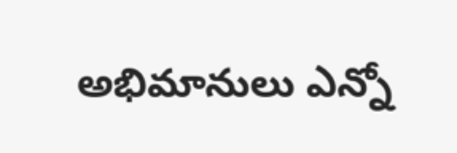అభిమానులు ఎన్నో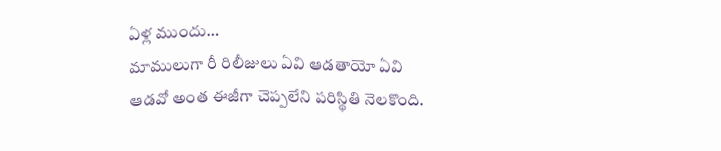ఏళ్ల ముందు…
మాములుగా రీ రిలీజులు ఏవి ఆడతాయో ఏవి ఆడవో అంత ఈజీగా చెప్పలేని పరిస్థితి నెలకొంది.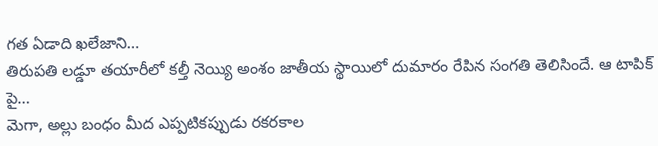గత ఏడాది ఖలేజాని…
తిరుపతి లడ్డూ తయారీలో కల్తీ నెయ్యి అంశం జాతీయ స్థాయిలో దుమారం రేపిన సంగతి తెలిసిందే. ఆ టాపిక్ పై…
మెగా, అల్లు బంధం మీద ఎప్పటికప్పుడు రకరకాల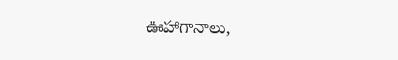ఊహాగానాలు,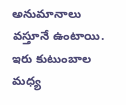అనుమానాలు వస్తూనే ఉంటాయి. ఇరు కుటుంబాల మధ్య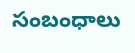సంబంధాలు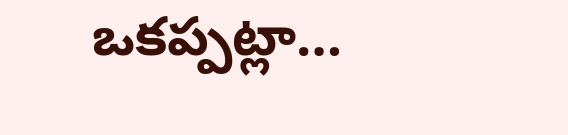ఒకప్పట్లా…